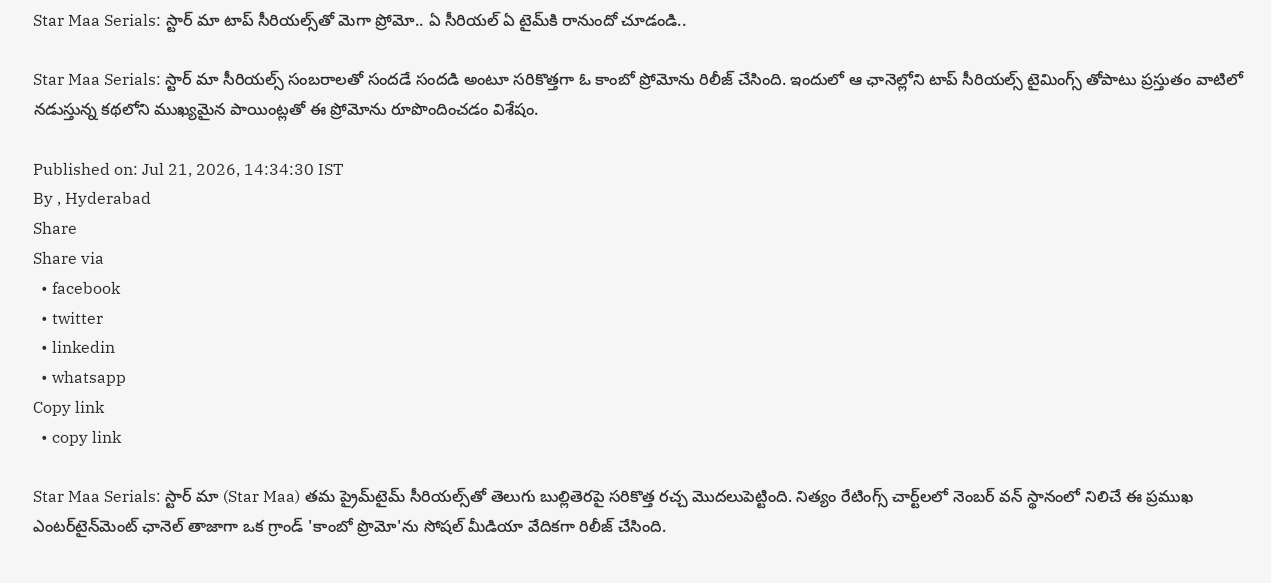Star Maa Serials: స్టార్ మా టాప్ సీరియల్స్‌తో మెగా ప్రోమో.. ఏ సీరియల్ ఏ టైమ్‌కి రానుందో చూడండి..

Star Maa Serials: స్టార్ మా సీరియల్స్ సంబరాలతో సందడే సందడి అంటూ సరికొత్తగా ఓ కాంబో ప్రోమోను రిలీజ్ చేసింది. ఇందులో ఆ ఛానెల్లోని టాప్ సీరియల్స్ టైమింగ్స్ తోపాటు ప్రస్తుతం వాటిలో నడుస్తున్న కథలోని ముఖ్యమైన పాయింట్లతో ఈ ప్రోమోను రూపొందించడం విశేషం.

Published on: Jul 21, 2026, 14:34:30 IST
By , Hyderabad
Share
Share via
  • facebook
  • twitter
  • linkedin
  • whatsapp
Copy link
  • copy link

Star Maa Serials: స్టార్ మా (Star Maa) తమ ప్రైమ్‌టైమ్ సీరియల్స్‌తో తెలుగు బుల్లితెరపై సరికొత్త రచ్చ మొదలుపెట్టింది. నిత్యం రేటింగ్స్ చార్ట్‌లలో నెంబర్ వన్ స్థానంలో నిలిచే ఈ ప్రముఖ ఎంటర్‌టైన్‌మెంట్ ఛానెల్ తాజాగా ఒక గ్రాండ్ 'కాంబో ప్రొమో'ను సోషల్ మీడియా వేదికగా రిలీజ్ చేసింది.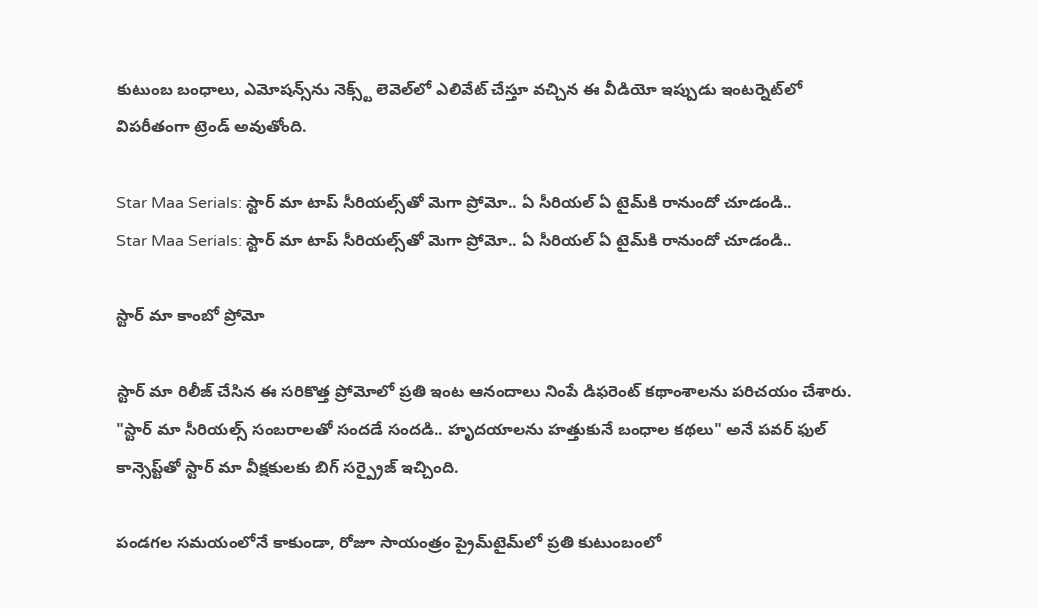కుటుంబ బంధాలు, ఎమోషన్స్‌ను నెక్స్ట్ లెవెల్‌లో ఎలివేట్ చేస్తూ వచ్చిన ఈ వీడియో ఇప్పుడు ఇంటర్నెట్‌లో విపరీతంగా ట్రెండ్ అవుతోంది.

Star Maa Serials: స్టార్ మా టాప్ సీరియల్స్‌తో మెగా ప్రోమో.. ఏ సీరియల్ ఏ టైమ్‌కి రానుందో చూడండి..
Star Maa Serials: స్టార్ మా టాప్ సీరియల్స్‌తో మెగా ప్రోమో.. ఏ సీరియల్ ఏ టైమ్‌కి రానుందో చూడండి..

స్టార్ మా కాంబో ప్రోమో

స్టార్ మా రిలీజ్ చేసిన ఈ సరికొత్త ప్రోమోలో ప్రతి ఇంట ఆనందాలు నింపే డిఫరెంట్ కథాంశాలను పరిచయం చేశారు. "స్టార్ మా సీరియల్స్ సంబరాలతో సందడే సందడి.. హృదయాలను హత్తుకునే బంధాల కథలు" అనే పవర్ ఫుల్ కాన్సెప్ట్‌తో స్టార్ మా వీక్షకులకు బిగ్ సర్ప్రైజ్ ఇచ్చింది.

పండగల సమయంలోనే కాకుండా, రోజూ సాయంత్రం ప్రైమ్‌టైమ్‌లో ప్రతి కుటుంబంలో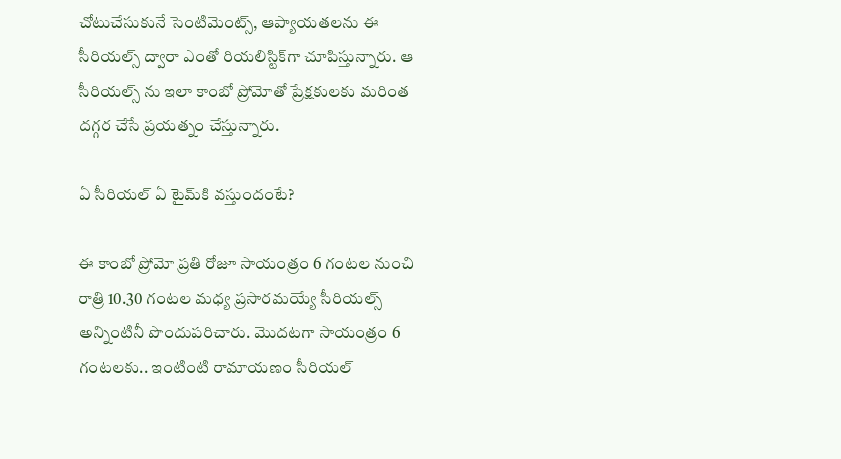చోటుచేసుకునే సెంటిమెంట్స్, ఆప్యాయతలను ఈ సీరియల్స్ ద్వారా ఎంతో రియలిస్టిక్‌గా చూపిస్తున్నారు. ఆ సీరియల్స్ ను ఇలా కాంబో ప్రోమోతో ప్రేక్షకులకు మరింత దగ్గర చేసే ప్రయత్నం చేస్తున్నారు.

ఏ సీరియల్ ఏ టైమ్‌కి వస్తుందంటే?

ఈ కాంబో ప్రోమో ప్రతి రోజూ సాయంత్రం 6 గంటల నుంచి రాత్రి 10.30 గంటల మధ్య ప్రసారమయ్యే సీరియల్స్ అన్నింటినీ పొందుపరిచారు. మొదటగా సాయంత్రం 6 గంటలకు.. ఇంటింటి రామాయణం సీరియల్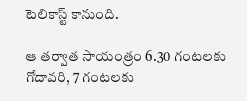టెలికాస్ట్ కానుంది.

ఆ తర్వాత సాయంత్రం 6.30 గంటలకు గోదావరి, 7 గంటలకు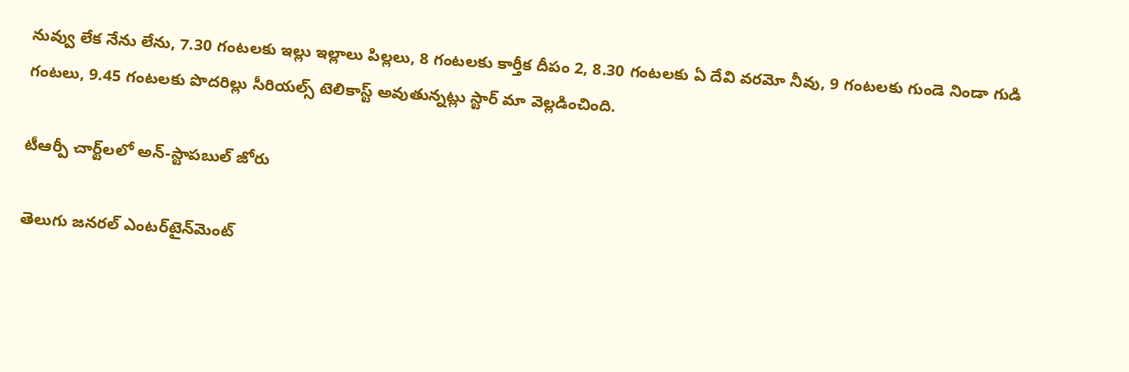నువ్వు లేక నేను లేను, 7.30 గంటలకు ఇల్లు ఇల్లాలు పిల్లలు, 8 గంటలకు కార్తీక దీపం 2, 8.30 గంటలకు ఏ దేవి వరమో నీవు, 9 గంటలకు గుండె నిండా గుడి గంటలు, 9.45 గంటలకు పొదరిల్లు సీరియల్స్ టెలికాస్ట్ అవుతున్నట్లు స్టార్ మా వెల్లడించింది.

టీఆర్పీ చార్ట్‌లలో అన్-స్టాపబుల్ జోరు

తెలుగు జనరల్ ఎంటర్‌టైన్‌మెంట్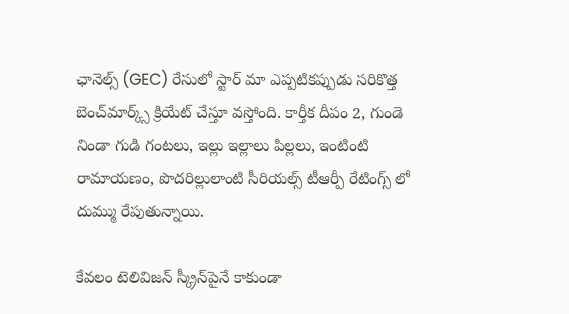ఛానెల్స్ (GEC) రేసులో స్టార్ మా ఎప్పటికప్పుడు సరికొత్త బెంచ్‌మార్క్స్ క్రియేట్ చేస్తూ వస్తోంది. కార్తీక దీపం 2, గుండె నిండా గుడి గంటలు, ఇల్లు ఇల్లాలు పిల్లలు, ఇంటింటి రామాయణం, పొదరిల్లులాంటి సీరియల్స్ టీఆర్పీ రేటింగ్స్ లో దుమ్ము రేపుతున్నాయి.

కేవలం టెలివిజన్ స్క్రీన్‌పైనే కాకుండా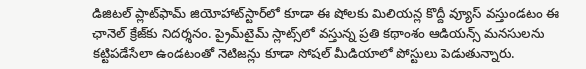డిజిటల్ ప్లాట్‌ఫామ్ జియోహాట్‌స్టార్‌లో కూడా ఈ షోలకు మిలియన్ల కొద్దీ వ్యూస్ వస్తుండటం ఈ ఛానెల్ క్రేజ్‌కు నిదర్శనం. ప్రైమ్‌టైమ్ స్లాట్స్‌లో వస్తున్న ప్రతి కథాంశం ఆడియన్స్ మనసులను కట్టిపడేసేలా ఉండటంతో నెటిజన్లు కూడా సోషల్ మీడియాలో పోస్టులు పెడుతున్నారు.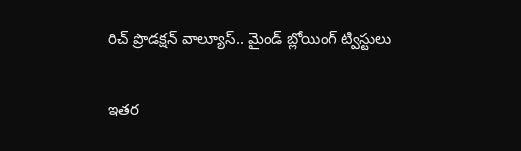రిచ్ ప్రొడక్షన్ వాల్యూస్.. మైండ్ బ్లోయింగ్ ట్విస్టులు

ఇతర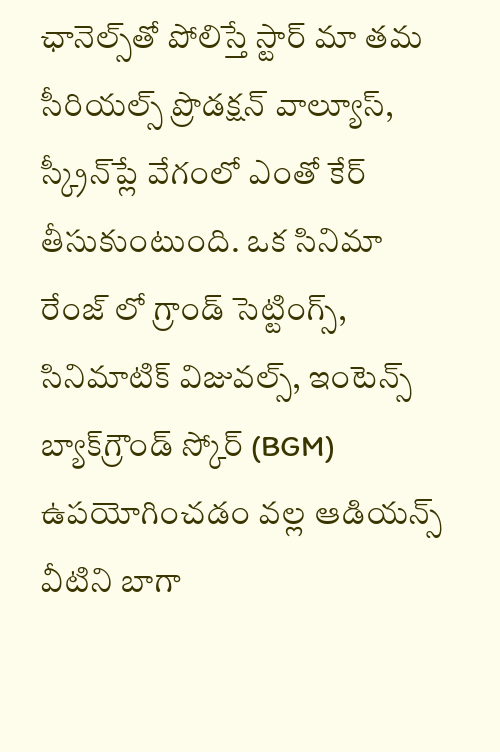ఛానెల్స్‌తో పోలిస్తే స్టార్ మా తమ సీరియల్స్ ప్రొడక్షన్ వాల్యూస్, స్క్రీన్‌ప్లే వేగంలో ఎంతో కేర్ తీసుకుంటుంది. ఒక సినిమా రేంజ్ లో గ్రాండ్ సెట్టింగ్స్, సినిమాటిక్ విజువల్స్, ఇంటెన్స్ బ్యాక్‌గ్రౌండ్ స్కోర్ (BGM) ఉపయోగించడం వల్ల ఆడియన్స్ వీటిని బాగా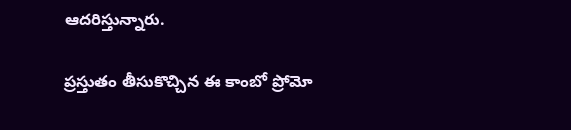ఆదరిస్తున్నారు.

ప్రస్తుతం తీసుకొచ్చిన ఈ కాంబో ప్రోమో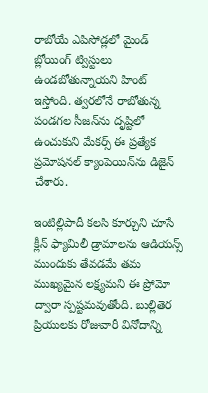రాబోయే ఎపిసోడ్లలో మైండ్ బ్లోయింగ్ ట్విస్టులు ఉండబోతున్నాయని హింట్ ఇస్తోంది. త్వరలోనే రాబోతున్న పండగల సీజన్‌ను దృష్టిలో ఉంచుకుని మేకర్స్ ఈ ప్రత్యేక ప్రమోషనల్ క్యాంపెయిన్‌ను డిజైన్ చేశారు.

ఇంటిల్లిపాదీ కలసి కూర్చుని చూసే క్లీన్ ఫ్యామిలీ డ్రామాలను ఆడియన్స్ ముందుకు తేవడమే తమ ముఖ్యమైన లక్ష్యమని ఈ ప్రోమో ద్వారా స్పష్టమవుతోంది. బుల్లితెర ప్రియులకు రోజువారీ వినోదాన్ని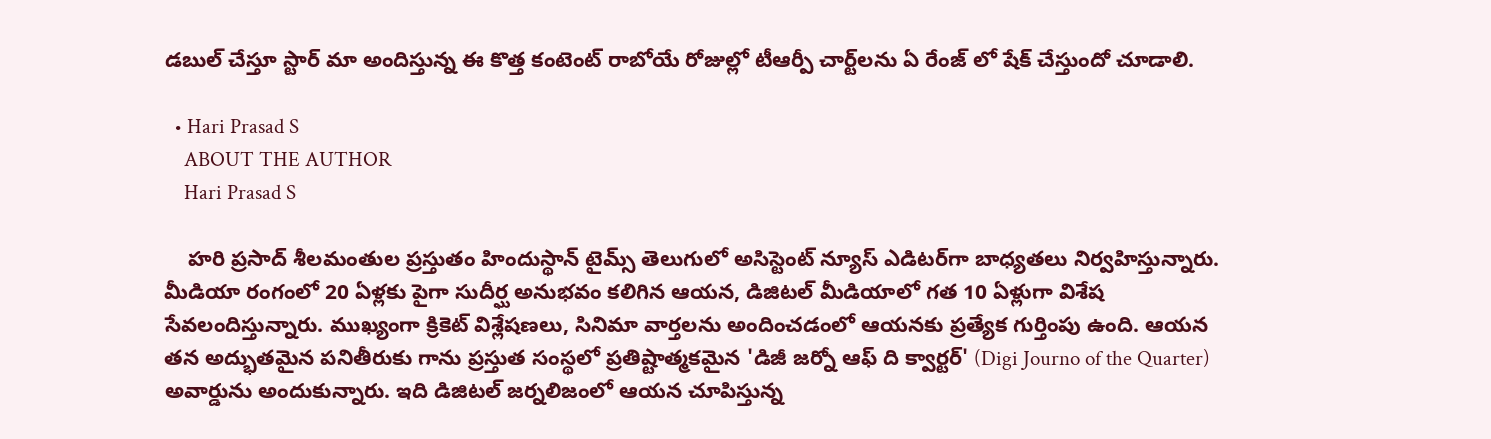డబుల్ చేస్తూ స్టార్ మా అందిస్తున్న ఈ కొత్త కంటెంట్ రాబోయే రోజుల్లో టీఆర్పీ చార్ట్‌లను ఏ రేంజ్ లో షేక్ చేస్తుందో చూడాలి.

  • Hari Prasad S
    ABOUT THE AUTHOR
    Hari Prasad S

    హరి ప్రసాద్ శీలమంతుల ప్రస్తుతం హిందుస్థాన్ టైమ్స్ తెలుగులో అసిస్టెంట్ న్యూస్ ఎడిటర్‌గా బాధ్యతలు నిర్వహిస్తున్నారు. మీడియా రంగంలో 20 ఏళ్లకు పైగా సుదీర్ఘ అనుభవం కలిగిన ఆయన, డిజిటల్ మీడియాలో గత 10 ఏళ్లుగా విశేష సేవలందిస్తున్నారు. ముఖ్యంగా క్రికెట్ విశ్లేషణలు, సినిమా వార్తలను అందించడంలో ఆయనకు ప్రత్యేక గుర్తింపు ఉంది. ఆయన తన అద్భుతమైన పనితీరుకు గాను ప్రస్తుత సంస్థలో ప్రతిష్టాత్మకమైన 'డిజీ జర్నో ఆఫ్ ది క్వార్టర్' (Digi Journo of the Quarter) అవార్డును అందుకున్నారు. ఇది డిజిటల్ జర్నలిజంలో ఆయన చూపిస్తున్న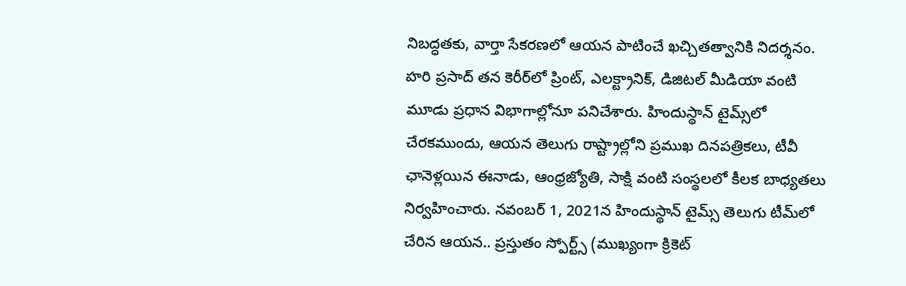నిబద్ధతకు, వార్తా సేకరణలో ఆయన పాటించే ఖచ్చితత్వానికి నిదర్శనం. హరి ప్రసాద్ తన కెరీర్‌లో ప్రింట్, ఎలక్ట్రానిక్, డిజిటల్ మీడియా వంటి మూడు ప్రధాన విభాగాల్లోనూ పనిచేశారు. హిందుస్థాన్ టైమ్స్‌లో చేరకముందు, ఆయన తెలుగు రాష్ట్రాల్లోని ప్రముఖ దినపత్రికలు, టీవీ ఛానెళ్లయిన ఈనాడు, ఆంధ్రజ్యోతి, సాక్షి వంటి సంస్థలలో కీలక బాధ్యతలు నిర్వహించారు. నవంబర్ 1, 2021న హిందుస్థాన్ టైమ్స్ తెలుగు టీమ్‌లో చేరిన ఆయన.. ప్రస్తుతం స్పోర్ట్స్ (ముఖ్యంగా క్రికెట్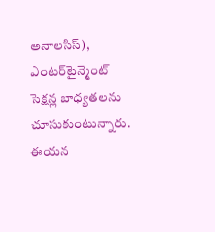అనాలసిస్), ఎంటర్‌టైన్మెంట్ సెక్షన్ల బాధ్యతలను చూసుకుంటున్నారు. ఈయన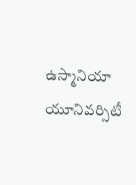ఉస్మానియా యూనివర్సిటీ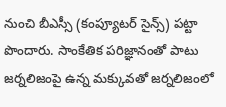నుంచి బీఎస్సీ (కంప్యూటర్ సైన్స్) పట్టా పొందారు. సాంకేతిక పరిజ్ఞానంతో పాటు జర్నలిజంపై ఉన్న మక్కువతో జర్నలిజంలో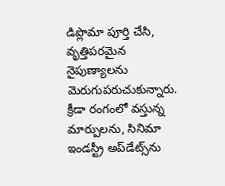డిప్లొమా పూర్తి చేసి, వృత్తిపరమైన నైపుణ్యాలను మెరుగుపరుచుకున్నారు. క్రీడా రంగంలో వస్తున్న మార్పులను, సినిమా ఇండస్ట్రీ అప్‌డేట్స్‌ను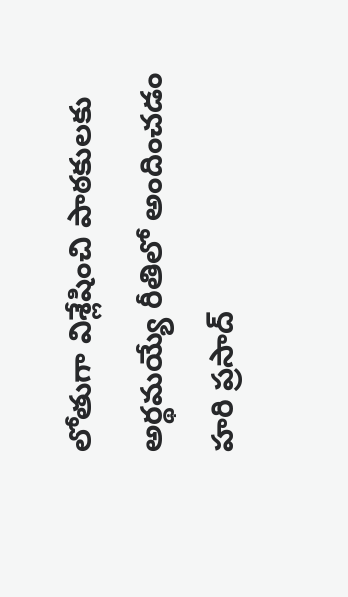లోతుగా విశ్లేషించి పాఠకులకు అర్థమయ్యే రీతిలో అందించడం హరి ప్రసాద్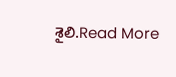శైలి.Read More